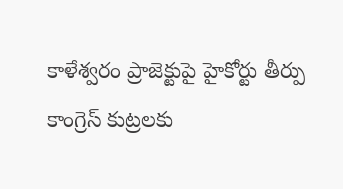కాళేశ్వరం ప్రాజెక్టుపై హైకోర్టు తీర్పు కాంగ్రెస్ కుట్రలకు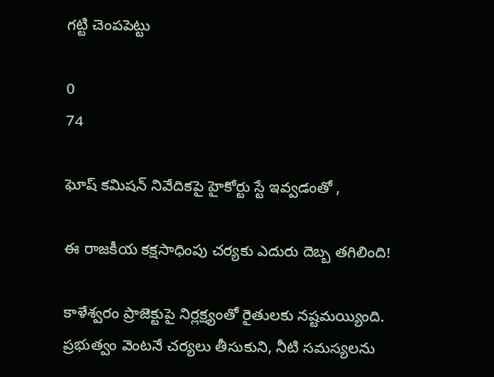గట్టి చెంపపెట్టు

0
74

ఘోష్ కమిషన్ నివేదికపై హైకోర్టు స్టే ఇవ్వడంతో ,

ఈ రాజకీయ కక్షసాధింపు చర్యకు ఎదురు దెబ్బ తగిలింది!

కాళేశ్వరం ప్రాజెక్టుపై నిర్లక్ష్యంతో రైతులకు నష్టమయ్యింది. ప్రభుత్వం వెంటనే చర్యలు తీసుకుని, నీటి సమస్యలను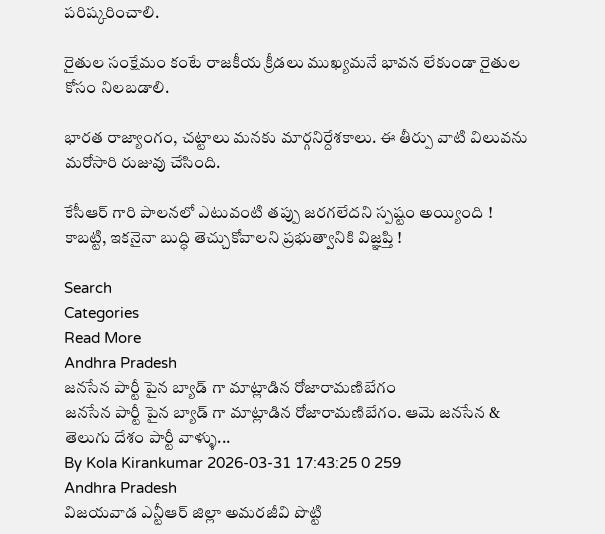పరిష్కరించాలి.

రైతుల సంక్షేమం కంటే రాజకీయ క్రీడలు ముఖ్యమనే భావన లేకుండా రైతుల కోసం నిలబడాలి.

భారత రాజ్యాంగం, చట్టాలు మనకు మార్గనిర్దేశకాలు. ఈ తీర్పు వాటి విలువను మరోసారి రుజువు చేసింది.

కేసీఆర్ గారి పాలనలో ఎటువంటి తప్పు జరగలేదని స్పష్టం అయ్యింది ! కాబట్టి, ఇకనైనా బుద్ధి తెచ్చుకోవాలని ప్రభుత్వానికి విజ్ఞప్తి !

Search
Categories
Read More
Andhra Pradesh
జనసేన పార్టీ పైన బ్యాడ్ గా మాట్లాడిన రోజారామణిబేగం
జనసేన పార్టీ పైన బ్యాడ్ గా మాట్లాడిన రోజారామణిబేగం. ఆమె జనసేన & తెలుగు దేశం పార్టీ వాళ్ళు...
By Kola Kirankumar 2026-03-31 17:43:25 0 259
Andhra Pradesh
విజయవాడ ఎన్టీఆర్ జిల్లా అమరజీవి పొట్టి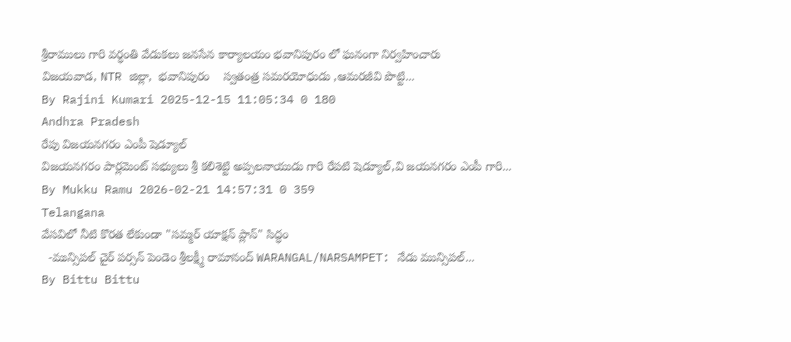శ్రీరాములు గారి వర్ధంతి వేడుకలు జనసేన కార్యాలయం భవానిపురం లో ఘనంగా నిర్వహించారు
విజయవాడ, NTR జిల్లా,  భవానిపురం    స్వతంత్ర సమరయోధుడు ,ఆమరజీవి పొట్టి...
By Rajini Kumari 2025-12-15 11:05:34 0 180
Andhra Pradesh
రేపు విజయనగరం ఎంపీ షెడ్యూల్
విజయనగరం పార్లమెంట్ సభ్యులు శ్రీ కలిశెట్టి అప్పలనాయుడు గారి రేపటి షెడ్యూల్,వి జయనగరం ఎంపీ గారి...
By Mukku Ramu 2026-02-21 14:57:31 0 359
Telangana
వేసవిలో నీటి కొరత లేకుండా "సమ్మర్ యాక్షన్ ప్లాన్" సిద్ధం
  -మున్సిపల్ చైర్ పర్సన్ పెండెం శ్రీలక్ష్మీ రామానంద్ WARANGAL/NARSAMPET: నేడు మున్సిపల్...
By Bittu Bittu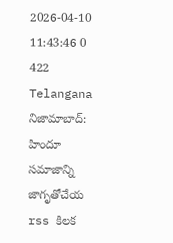2026-04-10 11:43:46 0 422
Telangana
నిజామాబాద్: హిందూ సమాజాన్ని జాగృతోచేయ rss కిలక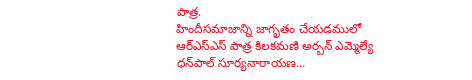పాత్ర.
హిందీసమాజాన్ని జాగృతం చేయడములో ఆర్ఎస్ఎస్ పాత్ర కిలకమణి అర్బన్ ఎమ్మెల్యే ధన్‌పాల్ సూర్యనారాయణ...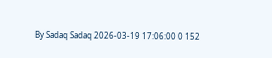By Sadaq Sadaq 2026-03-19 17:06:00 0 152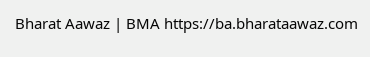Bharat Aawaz | BMA https://ba.bharataawaz.com